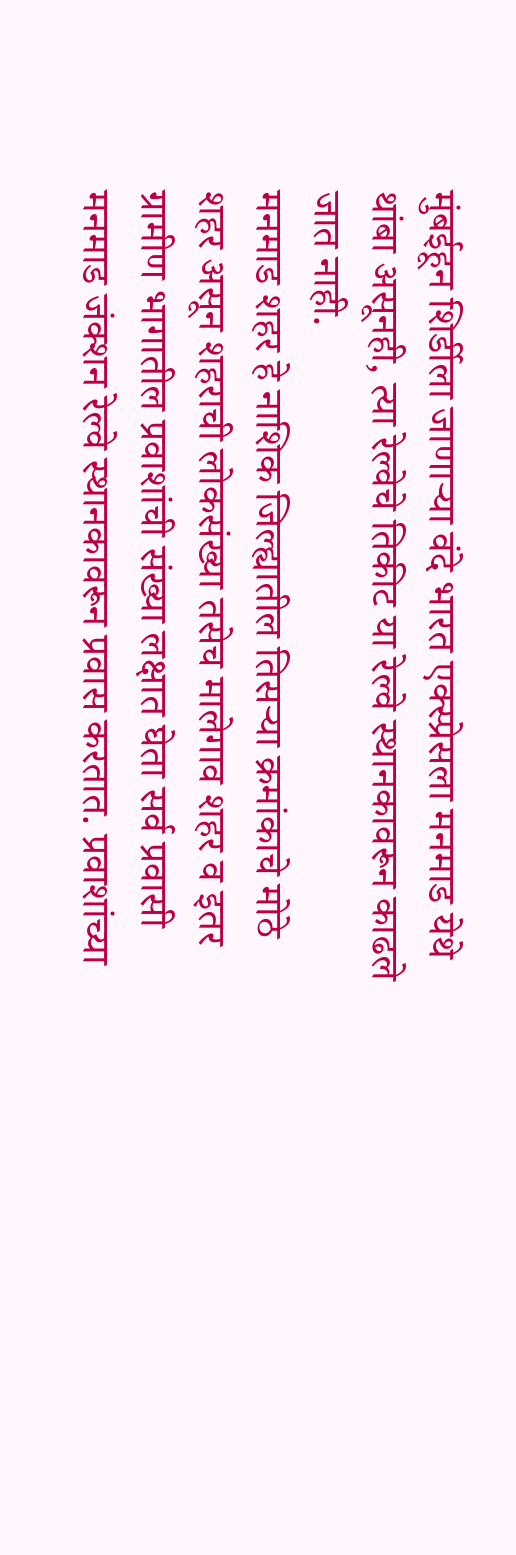मुंबईहून शिर्डीला जाणाऱ्या वंदे भारत एक्स्प्रेसला मनमाड येथे थांबा असूनही, त्या रेल्वेचे तिकीट या रेल्वे स्थानकावरून काढले जात नाही.
मनमाड शहर हे नाशिक जिल्ह्यातील तिसऱ्या क्रमांकाचे मोठे शहर असून शहराची लोकसंख्या तसेच मालेगाव शहर व इतर ग्रामीण भागातील प्रवाशांची संख्या लक्षात घेता सर्व प्रवासी मनमाड जंक्शन रेल्वे स्थानकावरून प्रवास करतात. प्रवाशांच्या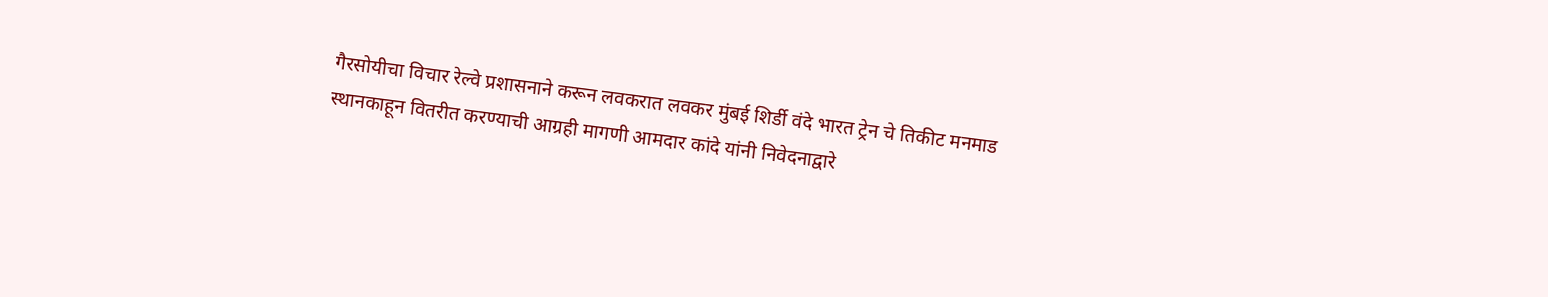गैरसोयीचा विचार रेल्वे प्रशासनाने करून लवकरात लवकर मुंबई शिर्डी वंदे भारत ट्रेन चे तिकीट मनमाड स्थानकाहून वितरीत करण्याची आग्रही मागणी आमदार कांदे यांनी निवेदनाद्वारे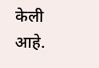केली आहे.